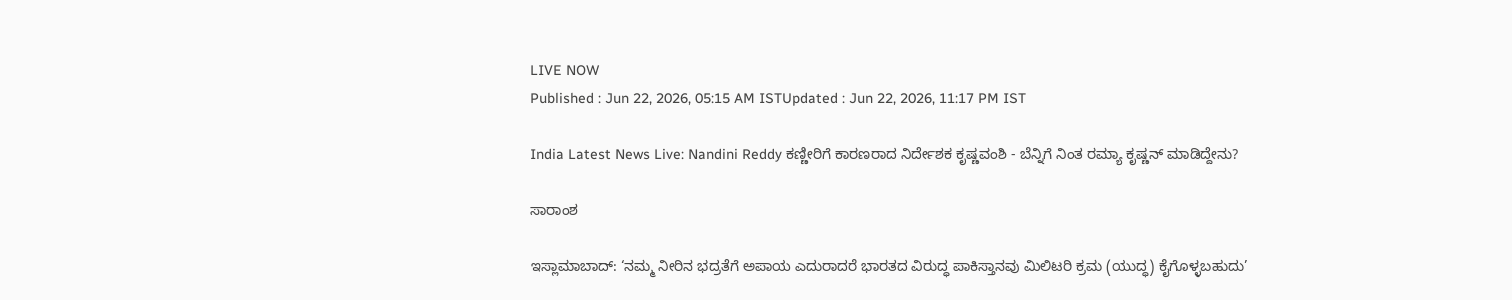LIVE NOW
Published : Jun 22, 2026, 05:15 AM ISTUpdated : Jun 22, 2026, 11:17 PM IST

India Latest News Live: Nandini Reddy ಕಣ್ಣೀರಿಗೆ ಕಾರಣರಾದ ನಿರ್ದೇಶಕ ಕೃಷ್ಣವಂಶಿ - ಬೆನ್ನಿಗೆ ನಿಂತ ರಮ್ಯಾ ಕೃಷ್ಣನ್ ಮಾಡಿದ್ದೇನು?

ಸಾರಾಂಶ

ಇಸ್ಲಾಮಾಬಾದ್‌: ‘ನಮ್ಮ ನೀರಿನ ಭದ್ರತೆಗೆ ಅಪಾಯ ಎದುರಾದರೆ ಭಾರತದ ವಿರುದ್ಧ ಪಾಕಿಸ್ತಾನವು ಮಿಲಿಟರಿ ಕ್ರಮ (ಯುದ್ಧ) ಕೈಗೊಳ್ಳಬಹುದು’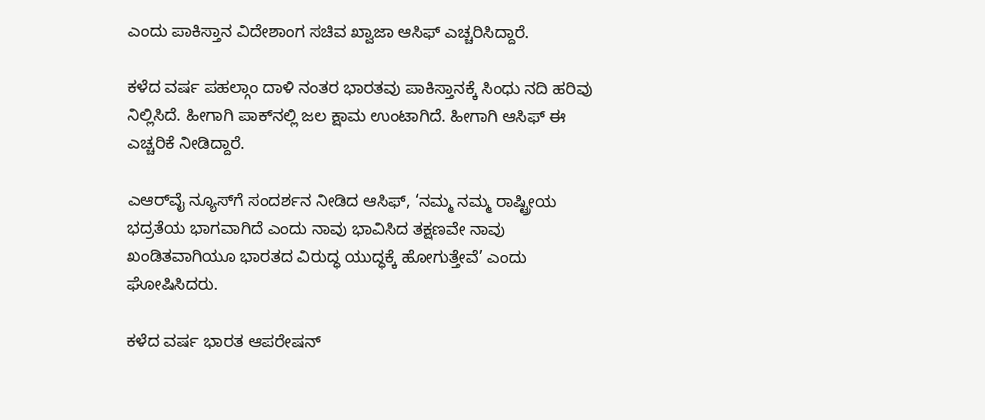ಎಂದು ಪಾಕಿಸ್ತಾನ ವಿದೇಶಾಂಗ ಸಚಿವ ಖ್ವಾಜಾ ಆಸಿಫ್‌ ಎಚ್ಚರಿಸಿದ್ದಾರೆ.

ಕಳೆದ ವರ್ಷ ಪಹಲ್ಗಾಂ ದಾಳಿ ನಂತರ ಭಾರತವು ಪಾಕಿಸ್ತಾನಕ್ಕೆ ಸಿಂಧು ನದಿ ಹರಿವು ನಿಲ್ಲಿಸಿದೆ. ಹೀಗಾಗಿ ಪಾಕ್‌ನಲ್ಲಿ ಜಲ ಕ್ಷಾಮ ಉಂಟಾಗಿದೆ. ಹೀಗಾಗಿ ಆಸಿಫ್‌ ಈ ಎಚ್ಚರಿಕೆ ನೀಡಿದ್ದಾರೆ.

ಎಆರ್‌ವೈ ನ್ಯೂಸ್‌ಗೆ ಸಂದರ್ಶನ ನೀಡಿದ ಆಸಿಫ್, ‘ನಮ್ಮ ನಮ್ಮ ರಾಷ್ಟ್ರೀಯ ಭದ್ರತೆಯ ಭಾಗವಾಗಿದೆ ಎಂದು ನಾವು ಭಾವಿಸಿದ ತಕ್ಷಣವೇ ನಾವು ಖಂಡಿತವಾಗಿಯೂ ಭಾರತದ ವಿರುದ್ಧ ಯುದ್ಧಕ್ಕೆ ಹೋಗುತ್ತೇವೆ’ ಎಂದು ಘೋಷಿಸಿದರು.

ಕಳೆದ ವರ್ಷ ಭಾರತ ಆಪರೇಷನ್‌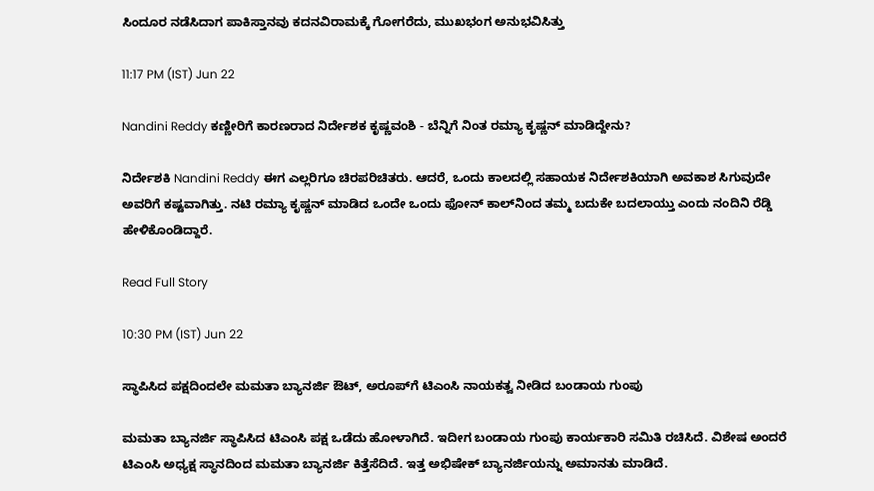ಸಿಂದೂರ ನಡೆಸಿದಾಗ ಪಾಕಿಸ್ತಾನವು ಕದನವಿರಾಮಕ್ಕೆ ಗೋಗರೆದು, ಮುಖಭಂಗ ಅನುಭವಿಸಿತ್ತು

11:17 PM (IST) Jun 22

Nandini Reddy ಕಣ್ಣೀರಿಗೆ ಕಾರಣರಾದ ನಿರ್ದೇಶಕ ಕೃಷ್ಣವಂಶಿ - ಬೆನ್ನಿಗೆ ನಿಂತ ರಮ್ಯಾ ಕೃಷ್ಣನ್ ಮಾಡಿದ್ದೇನು?

ನಿರ್ದೇಶಕಿ Nandini Reddy ಈಗ ಎಲ್ಲರಿಗೂ ಚಿರಪರಿಚಿತರು. ಆದರೆ, ಒಂದು ಕಾಲದಲ್ಲಿ ಸಹಾಯಕ ನಿರ್ದೇಶಕಿಯಾಗಿ ಅವಕಾಶ ಸಿಗುವುದೇ ಅವರಿಗೆ ಕಷ್ಟವಾಗಿತ್ತು. ನಟಿ ರಮ್ಯಾ ಕೃಷ್ಣನ್ ಮಾಡಿದ ಒಂದೇ ಒಂದು ಫೋನ್ ಕಾಲ್‌ನಿಂದ ತಮ್ಮ ಬದುಕೇ ಬದಲಾಯ್ತು ಎಂದು ನಂದಿನಿ ರೆಡ್ಡಿ ಹೇಳಿಕೊಂಡಿದ್ದಾರೆ.

Read Full Story

10:30 PM (IST) Jun 22

ಸ್ಥಾಪಿಸಿದ ಪಕ್ಷದಿಂದಲೇ ಮಮತಾ ಬ್ಯಾನರ್ಜಿ ಔಟ್, ಅರೂಪ್‌ಗೆ ಟಿಎಂಸಿ ನಾಯಕತ್ವ ನೀಡಿದ ಬಂಡಾಯ ಗುಂಪು

ಮಮತಾ ಬ್ಯಾನರ್ಜಿ ಸ್ಥಾಪಿಸಿದ ಟಿಎಂಸಿ ಪಕ್ಷ ಒಡೆದು ಹೋಳಾಗಿದೆ. ಇದೀಗ ಬಂಡಾಯ ಗುಂಪು ಕಾರ್ಯಕಾರಿ ಸಮಿತಿ ರಚಿಸಿದೆ. ವಿಶೇಷ ಅಂದರೆ ಟಿಎಂಸಿ ಅಧ್ಯಕ್ಷ ಸ್ಥಾನದಿಂದ ಮಮತಾ ಬ್ಯಾನರ್ಜಿ ಕಿತ್ತೆಸೆದಿದೆ. ಇತ್ತ ಅಭಿಷೇಕ್ ಬ್ಯಾನರ್ಜಿಯನ್ನು ಅಮಾನತು ಮಾಡಿದೆ.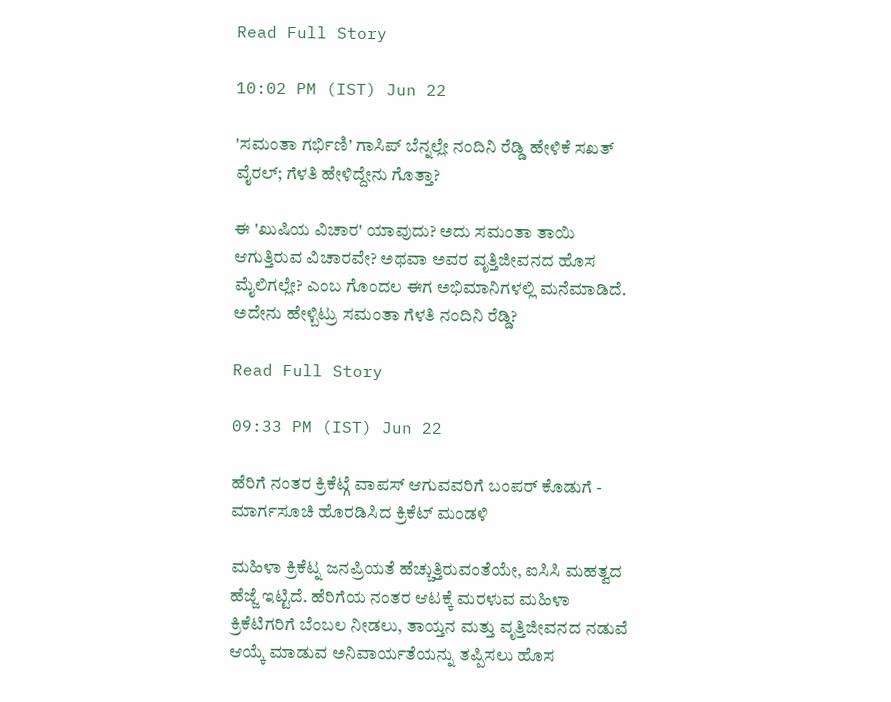Read Full Story

10:02 PM (IST) Jun 22

'ಸಮಂತಾ ಗರ್ಭಿಣಿ' ಗಾಸಿಪ್ ಬೆನ್ನಲ್ಲೇ ನಂದಿನಿ ರೆಡ್ಡಿ ಹೇಳಿಕೆ ಸಖತ್ ವೈರಲ್; ಗೆಳತಿ ಹೇಳಿದ್ದೇನು ಗೊತ್ತಾ?

ಈ 'ಖುಷಿಯ ವಿಚಾರ' ಯಾವುದು? ಅದು ಸಮಂತಾ ತಾಯಿ ಆಗುತ್ತಿರುವ ವಿಚಾರವೇ? ಅಥವಾ ಅವರ ವೃತ್ತಿಜೀವನದ ಹೊಸ ಮೈಲಿಗಲ್ಲೇ? ಎಂಬ ಗೊಂದಲ ಈಗ ಅಭಿಮಾನಿಗಳಲ್ಲಿ ಮನೆಮಾಡಿದೆ. ಅದೇನು ಹೇಳ್ಬಿಟ್ರು ಸಮಂತಾ ಗೆಳತಿ ನಂದಿನಿ ರೆಡ್ಡಿ?

Read Full Story

09:33 PM (IST) Jun 22

ಹೆರಿಗೆ ನಂತರ ಕ್ರಿಕೆಟ್ಗೆ ವಾಪಸ್ ಆಗುವವರಿಗೆ ಬಂಪರ್ ಕೊಡುಗೆ - ಮಾರ್ಗಸೂಚಿ ಹೊರಡಿಸಿದ ಕ್ರಿಕೆಟ್ ಮಂಡಳಿ

ಮಹಿಳಾ ಕ್ರಿಕೆಟ್ನ ಜನಪ್ರಿಯತೆ ಹೆಚ್ಚುತ್ತಿರುವಂತೆಯೇ, ಐಸಿಸಿ ಮಹತ್ವದ ಹೆಜ್ಜೆ ಇಟ್ಟಿದೆ. ಹೆರಿಗೆಯ ನಂತರ ಆಟಕ್ಕೆ ಮರಳುವ ಮಹಿಳಾ ಕ್ರಿಕೆಟಿಗರಿಗೆ ಬೆಂಬಲ ನೀಡಲು, ತಾಯ್ತನ ಮತ್ತು ವೃತ್ತಿಜೀವನದ ನಡುವೆ ಆಯ್ಕೆ ಮಾಡುವ ಅನಿವಾರ್ಯತೆಯನ್ನು ತಪ್ಪಿಸಲು ಹೊಸ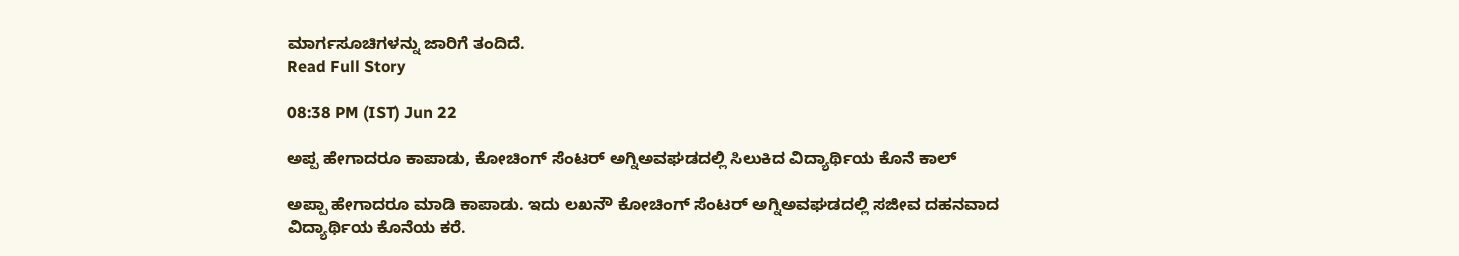ಮಾರ್ಗಸೂಚಿಗಳನ್ನು ಜಾರಿಗೆ ತಂದಿದೆ.
Read Full Story

08:38 PM (IST) Jun 22

ಅಪ್ಪ ಹೇಗಾದರೂ ಕಾಪಾಡು, ಕೋಚಿಂಗ್ ಸೆಂಟರ್ ಅಗ್ನಿಅವಘಡದಲ್ಲಿ ಸಿಲುಕಿದ ವಿದ್ಯಾರ್ಥಿಯ ಕೊನೆ ಕಾಲ್

ಅಪ್ಪಾ ಹೇಗಾದರೂ ಮಾಡಿ ಕಾಪಾಡು. ಇದು ಲಖನೌ ಕೋಚಿಂಗ್ ಸೆಂಟರ್ ಅಗ್ನಿಅವಘಡದಲ್ಲಿ ಸಜೀವ ದಹನವಾದ ವಿದ್ಯಾರ್ಥಿಯ ಕೊನೆಯ ಕರೆ.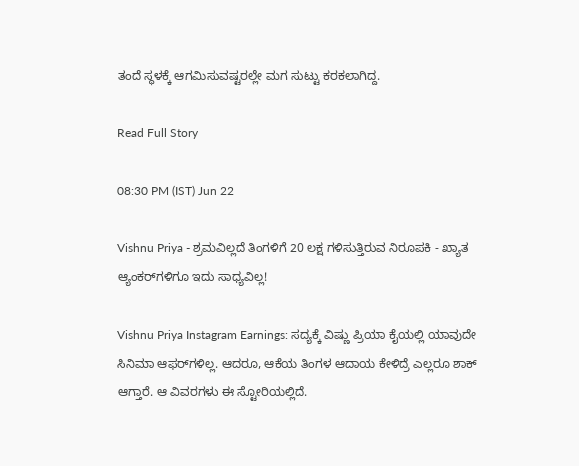ತಂದೆ ಸ್ಥಳಕ್ಕೆ ಆಗಮಿಸುವಷ್ಟರಲ್ಲೇ ಮಗ ಸುಟ್ಟು ಕರಕಲಾಗಿದ್ದ.

Read Full Story

08:30 PM (IST) Jun 22

Vishnu Priya - ಶ್ರಮವಿಲ್ಲದೆ ತಿಂಗಳಿಗೆ 20 ಲಕ್ಷ ಗಳಿಸುತ್ತಿರುವ ನಿರೂಪಕಿ - ಖ್ಯಾತ ಆ್ಯಂಕರ್‌ಗಳಿಗೂ ಇದು ಸಾಧ್ಯವಿಲ್ಲ!

Vishnu Priya Instagram Earnings: ಸದ್ಯಕ್ಕೆ ವಿಷ್ಣು ಪ್ರಿಯಾ ಕೈಯಲ್ಲಿ ಯಾವುದೇ ಸಿನಿಮಾ ಆಫರ್‌ಗಳಿಲ್ಲ. ಆದರೂ, ಆಕೆಯ ತಿಂಗಳ ಆದಾಯ ಕೇಳಿದ್ರೆ ಎಲ್ಲರೂ ಶಾಕ್ ಆಗ್ತಾರೆ. ಆ ವಿವರಗಳು ಈ ಸ್ಟೋರಿಯಲ್ಲಿದೆ.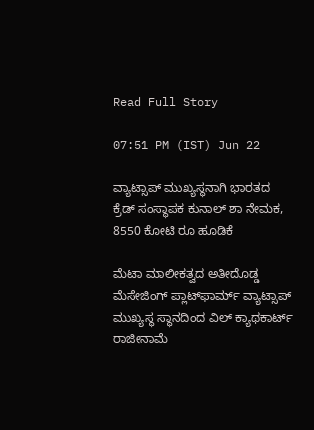Read Full Story

07:51 PM (IST) Jun 22

ವ್ಯಾಟ್ಸಾಪ್ ಮುಖ್ಯಸ್ಥನಾಗಿ ಭಾರತದ ಕ್ರೆಡ್ ಸಂಸ್ಥಾಪಕ ಕುನಾಲ್ ಶಾ ನೇಮಕ, 8550 ಕೋಟಿ ರೂ ಹೂಡಿಕೆ

ಮೆಟಾ ಮಾಲೀಕತ್ವದ ಅತೀದೊಡ್ಡ ಮೆಸೇಜಿಂಗ್ ಪ್ಲಾಟ್‌ಫಾರ್ಮ್ ವ್ಯಾಟ್ಸಾಪ್ ಮುಖ್ಯಸ್ಥ ಸ್ಥಾನದಿಂದ ವಿಲ್ ಕ್ಯಾಥಕಾರ್ಟ್ ರಾಜೀನಾಮೆ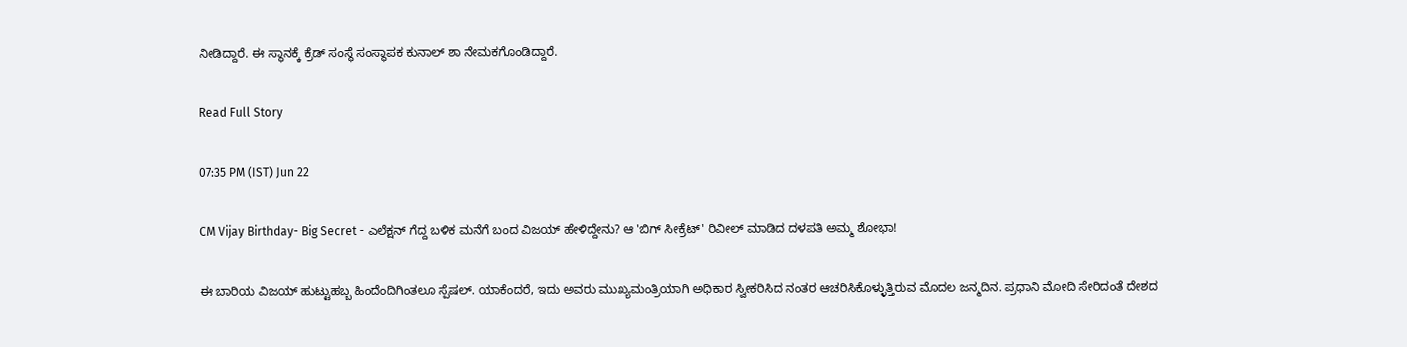ನೀಡಿದ್ದಾರೆ. ಈ ಸ್ಥಾನಕ್ಕೆ ಕ್ರೆಡ್ ಸಂಸ್ಥೆ ಸಂಸ್ಥಾಪಕ ಕುನಾಲ್ ಶಾ ನೇಮಕಗೊಂಡಿದ್ದಾರೆ.

Read Full Story

07:35 PM (IST) Jun 22

CM Vijay Birthday- Big Secret - ಎಲೆಕ್ಷನ್ ಗೆದ್ದ ಬಳಿಕ ಮನೆಗೆ ಬಂದ ವಿಜಯ್ ಹೇಳಿದ್ದೇನು? ಆ 'ಬಿಗ್ ಸೀಕ್ರೆಟ್' ರಿವೀಲ್ ಮಾಡಿದ ದಳಪತಿ ಅಮ್ಮ ಶೋಭಾ!

ಈ ಬಾರಿಯ ವಿಜಯ್ ಹುಟ್ಟುಹಬ್ಬ ಹಿಂದೆಂದಿಗಿಂತಲೂ ಸ್ಪೆಷಲ್. ಯಾಕೆಂದರೆ, ಇದು ಅವರು ಮುಖ್ಯಮಂತ್ರಿಯಾಗಿ ಅಧಿಕಾರ ಸ್ವೀಕರಿಸಿದ ನಂತರ ಆಚರಿಸಿಕೊಳ್ಳುತ್ತಿರುವ ಮೊದಲ ಜನ್ಮದಿನ. ಪ್ರಧಾನಿ ಮೋದಿ ಸೇರಿದಂತೆ ದೇಶದ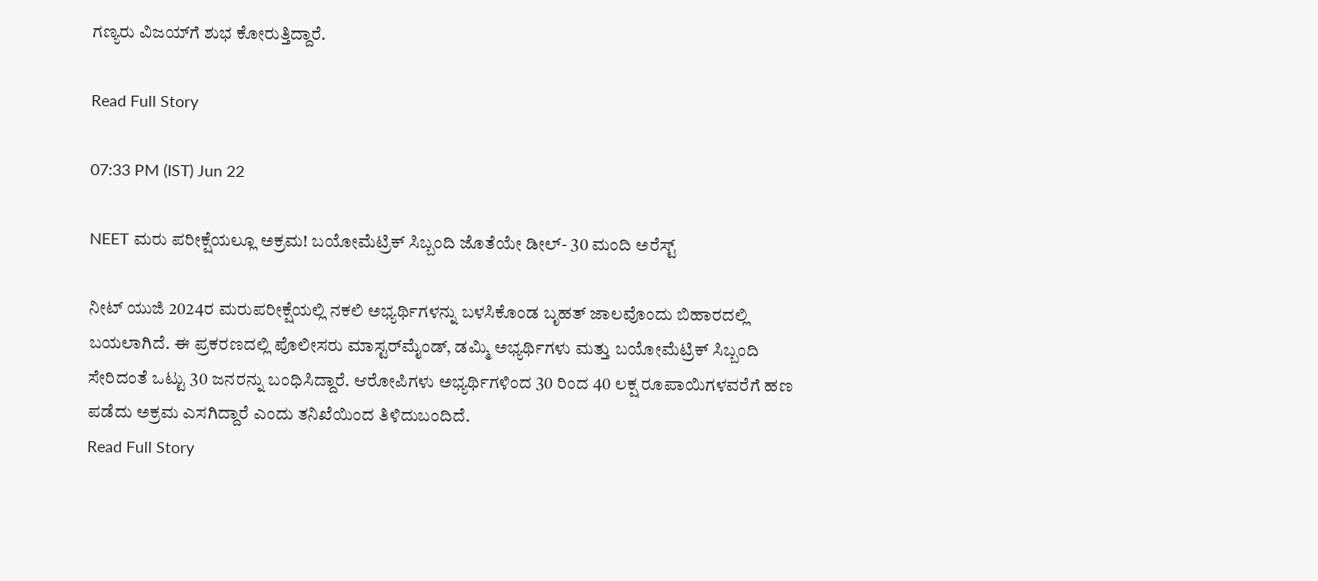ಗಣ್ಯರು ವಿಜಯ್‌ಗೆ ಶುಭ ಕೋರುತ್ತಿದ್ದಾರೆ.

Read Full Story

07:33 PM (IST) Jun 22

NEET ಮರು ಪರೀಕ್ಷೆಯಲ್ಲೂ ಅಕ್ರಮ! ಬಯೋಮೆಟ್ರಿಕ್ ಸಿಬ್ಬಂದಿ ಜೊತೆಯೇ ಡೀಲ್- 30 ಮಂದಿ ಅರೆಸ್ಟ್

ನೀಟ್ ಯುಜಿ 2024ರ ಮರುಪರೀಕ್ಷೆಯಲ್ಲಿ ನಕಲಿ ಅಭ್ಯರ್ಥಿಗಳನ್ನು ಬಳಸಿಕೊಂಡ ಬೃಹತ್ ಜಾಲವೊಂದು ಬಿಹಾರದಲ್ಲಿ ಬಯಲಾಗಿದೆ. ಈ ಪ್ರಕರಣದಲ್ಲಿ ಪೊಲೀಸರು ಮಾಸ್ಟರ್‌ಮೈಂಡ್, ಡಮ್ಮಿ ಅಭ್ಯರ್ಥಿಗಳು ಮತ್ತು ಬಯೋಮೆಟ್ರಿಕ್ ಸಿಬ್ಬಂದಿ ಸೇರಿದಂತೆ ಒಟ್ಟು 30 ಜನರನ್ನು ಬಂಧಿಸಿದ್ದಾರೆ. ಆರೋಪಿಗಳು ಅಭ್ಯರ್ಥಿಗಳಿಂದ 30 ರಿಂದ 40 ಲಕ್ಷ ರೂಪಾಯಿಗಳವರೆಗೆ ಹಣ ಪಡೆದು ಅಕ್ರಮ ಎಸಗಿದ್ದಾರೆ ಎಂದು ತನಿಖೆಯಿಂದ ತಿಳಿದುಬಂದಿದೆ.
Read Full Story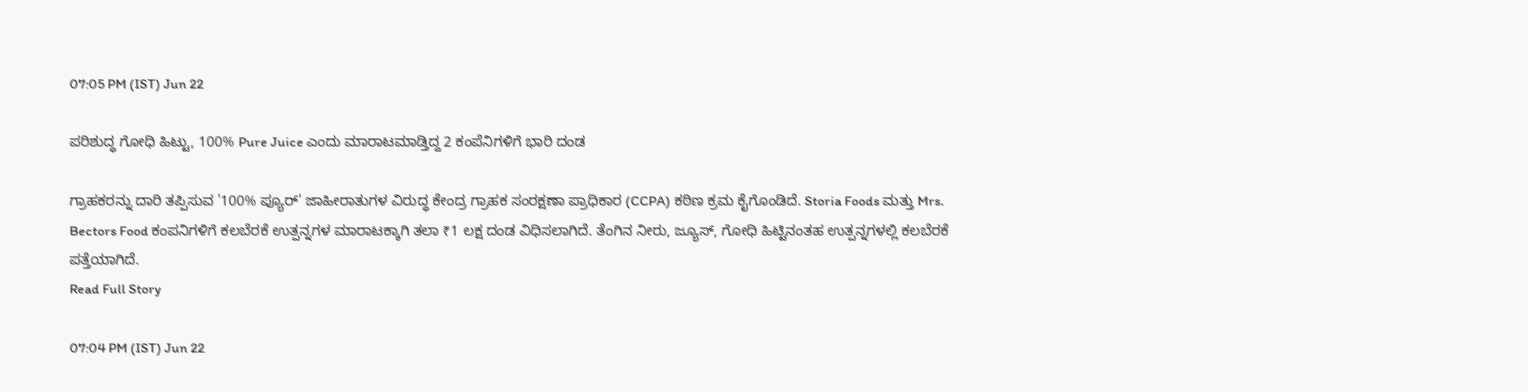07:05 PM (IST) Jun 22

ಪರಿಶುದ್ಧ ಗೋಧಿ ಹಿಟ್ಟು, 100% Pure Juice ಎಂದು ಮಾರಾಟಮಾಡ್ತಿದ್ದ 2 ಕಂಪೆನಿಗಳಿಗೆ ಭಾರಿ ದಂಡ

ಗ್ರಾಹಕರನ್ನು ದಾರಿ ತಪ್ಪಿಸುವ '100% ಪ್ಯೂರ್' ಜಾಹೀರಾತುಗಳ ವಿರುದ್ಧ ಕೇಂದ್ರ ಗ್ರಾಹಕ ಸಂರಕ್ಷಣಾ ಪ್ರಾಧಿಕಾರ (CCPA) ಕಠಿಣ ಕ್ರಮ ಕೈಗೊಂಡಿದೆ. Storia Foods ಮತ್ತು Mrs. Bectors Food ಕಂಪನಿಗಳಿಗೆ ಕಲಬೆರಕೆ ಉತ್ಪನ್ನಗಳ ಮಾರಾಟಕ್ಕಾಗಿ ತಲಾ ₹1 ಲಕ್ಷ ದಂಡ ವಿಧಿಸಲಾಗಿದೆ. ತೆಂಗಿನ ನೀರು, ಜ್ಯೂಸ್, ಗೋಧಿ ಹಿಟ್ಟಿನಂತಹ ಉತ್ಪನ್ನಗಳಲ್ಲಿ ಕಲಬೆರಕೆ ಪತ್ತೆಯಾಗಿದೆ.
Read Full Story

07:04 PM (IST) Jun 22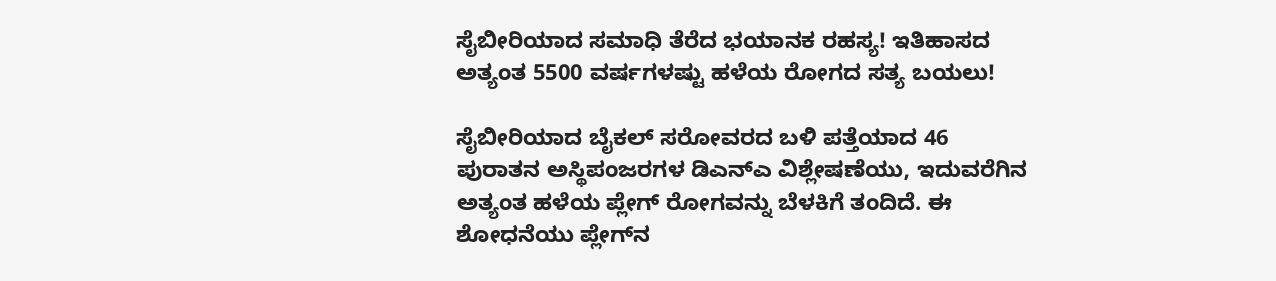ಸೈಬೀರಿಯಾದ ಸಮಾಧಿ ತೆರೆದ ಭಯಾನಕ ರಹಸ್ಯ! ಇತಿಹಾಸದ ಅತ್ಯಂತ 5500 ವರ್ಷಗಳಷ್ಟು ಹಳೆಯ ರೋಗದ ಸತ್ಯ ಬಯಲು!

ಸೈಬೀರಿಯಾದ ಬೈಕಲ್ ಸರೋವರದ ಬಳಿ ಪತ್ತೆಯಾದ 46 ಪುರಾತನ ಅಸ್ಥಿಪಂಜರಗಳ ಡಿಎನ್‌ಎ ವಿಶ್ಲೇಷಣೆಯು, ಇದುವರೆಗಿನ ಅತ್ಯಂತ ಹಳೆಯ ಪ್ಲೇಗ್ ರೋಗವನ್ನು ಬೆಳಕಿಗೆ ತಂದಿದೆ. ಈ ಶೋಧನೆಯು ಪ್ಲೇಗ್‌ನ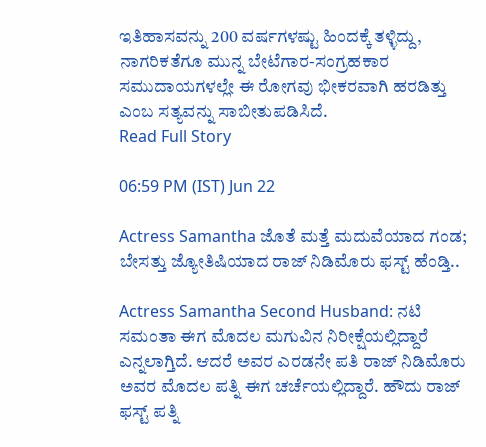ಇತಿಹಾಸವನ್ನು 200 ವರ್ಷಗಳಷ್ಟು ಹಿಂದಕ್ಕೆ ತಳ್ಳಿದ್ದು, ನಾಗರಿಕತೆಗೂ ಮುನ್ನ ಬೇಟೆಗಾರ-ಸಂಗ್ರಹಕಾರ ಸಮುದಾಯಗಳಲ್ಲೇ ಈ ರೋಗವು ಭೀಕರವಾಗಿ ಹರಡಿತ್ತು ಎಂಬ ಸತ್ಯವನ್ನು ಸಾಬೀತುಪಡಿಸಿದೆ.
Read Full Story

06:59 PM (IST) Jun 22

Actress Samantha ಜೊತೆ ಮತ್ತೆ ಮದುವೆಯಾದ ಗಂಡ; ಬೇಸತ್ತು ಜ್ಯೋತಿಷಿಯಾದ ರಾಜ್‌ ನಿಡಿಮೊರು ಫಸ್ಟ್‌ ಹೆಂಡ್ತಿ..

Actress Samantha Second Husband: ನಟಿ ಸಮಂತಾ ಈಗ ಮೊದಲ ಮಗುವಿನ ನಿರೀಕ್ಷೆಯಲ್ಲಿದ್ದಾರೆ ಎನ್ನಲಾಗ್ತಿದೆ. ಆದರೆ ಅವರ ಎರಡನೇ ಪತಿ ರಾಜ್‌ ನಿಡಿಮೊರು ಅವರ ಮೊದಲ ಪತ್ನಿ ಈಗ ಚರ್ಚೆಯಲ್ಲಿದ್ದಾರೆ. ಹೌದು ರಾಜ್‌ ಫಸ್ಟ್‌ ಪತ್ನಿ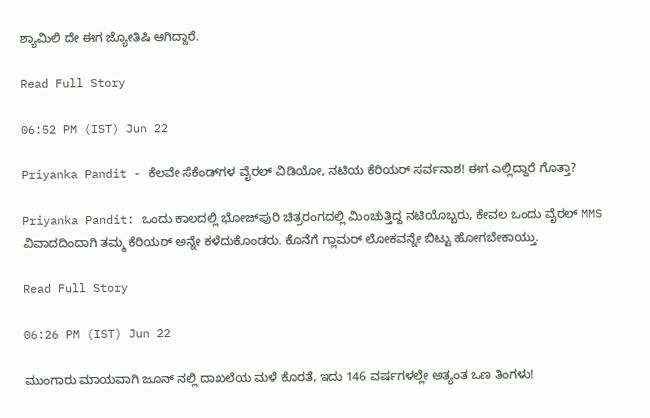ಶ್ಯಾಮಿಲಿ ದೇ ಈಗ ಜ್ಯೋತಿಷಿ ಆಗಿದ್ದಾರೆ.

Read Full Story

06:52 PM (IST) Jun 22

Priyanka Pandit - ಕೆಲವೇ ಸೆಕೆಂಡ್‌ಗಳ ವೈರಲ್ ವಿಡಿಯೋ, ನಟಿಯ ಕೆರಿಯರ್ ಸರ್ವನಾಶ! ಈಗ ಎಲ್ಲಿದ್ದಾರೆ ಗೊತ್ತಾ?

Priyanka Pandit: ಒಂದು ಕಾಲದಲ್ಲಿ ಭೋಜ್‌ಪುರಿ ಚಿತ್ರರಂಗದಲ್ಲಿ ಮಿಂಚುತ್ತಿದ್ದ ನಟಿಯೊಬ್ಬರು, ಕೇವಲ ಒಂದು ವೈರಲ್ MMS ವಿವಾದದಿಂದಾಗಿ ತಮ್ಮ ಕೆರಿಯರ್ ಅನ್ನೇ ಕಳೆದುಕೊಂಡರು. ಕೊನೆಗೆ ಗ್ಲಾಮರ್ ಲೋಕವನ್ನೇ ಬಿಟ್ಟು ಹೋಗಬೇಕಾಯ್ತು.

Read Full Story

06:26 PM (IST) Jun 22

ಮುಂಗಾರು ಮಾಯವಾಗಿ ಜೂನ್ ನಲ್ಲಿ ದಾಖಲೆಯ ಮಳೆ ಕೊರತೆ, ಇದು 146 ವರ್ಷಗಳಲ್ಲೇ ಅತ್ಯಂತ ಒಣ ತಿಂಗಳು!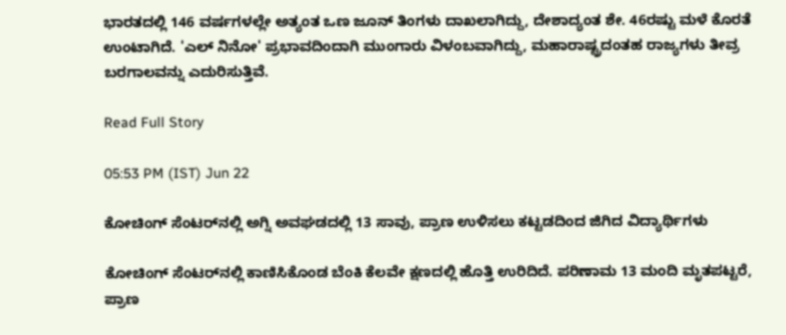ಭಾರತದಲ್ಲಿ 146 ವರ್ಷಗಳಲ್ಲೇ ಅತ್ಯಂತ ಒಣ ಜೂನ್ ತಿಂಗಳು ದಾಖಲಾಗಿದ್ದು, ದೇಶಾದ್ಯಂತ ಶೇ. 46ರಷ್ಟು ಮಳೆ ಕೊರತೆ ಉಂಟಾಗಿದೆ. 'ಎಲ್ ನಿನೋ' ಪ್ರಭಾವದಿಂದಾಗಿ ಮುಂಗಾರು ವಿಳಂಬವಾಗಿದ್ದು, ಮಹಾರಾಷ್ಟ್ರದಂತಹ ರಾಜ್ಯಗಳು ತೀವ್ರ ಬರಗಾಲವನ್ನು ಎದುರಿಸುತ್ತಿವೆ.

Read Full Story

05:53 PM (IST) Jun 22

ಕೋಚಿಂಗ್ ಸೆಂಟರ್‌ನಲ್ಲಿ ಅಗ್ನಿ ಅವಘಡದಲ್ಲಿ 13 ಸಾವು, ಪ್ರಾಣ ಉಳಿಸಲು ಕಟ್ಟಡದಿಂದ ಜಿಗಿದ ವಿದ್ಯಾರ್ಥಿಗಳು

ಕೋಚಿಂಗ್ ಸೆಂಟರ್‌ನಲ್ಲಿ ಕಾಣಿಸಿಕೊಂಡ ಬೆಂಕಿ ಕೆಲವೇ ಕ್ಷಣದಲ್ಲಿ ಹೊತ್ತಿ ಉರಿದಿದೆ. ಪರಿಣಾಮ 13 ಮಂದಿ ಮೃತಪಟ್ಟರೆ, ಪ್ರಾಣ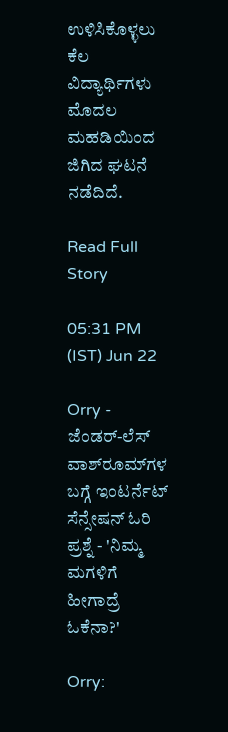ಉಳಿಸಿಕೊಳ್ಳಲು ಕೆಲ ವಿದ್ಯಾರ್ಥಿಗಳು ಮೊದಲ ಮಹಡಿಯಿಂದ ಜಿಗಿದ ಘಟನೆ ನಡೆದಿದೆ.

Read Full Story

05:31 PM (IST) Jun 22

Orry - ಜೆಂಡರ್-ಲೆಸ್ ವಾಶ್‌ರೂಮ್‌ಗಳ ಬಗ್ಗೆ ಇಂಟರ್ನೆಟ್ ಸೆನ್ಸೇಷನ್ ಓರಿ ಪ್ರಶ್ನೆ - 'ನಿಮ್ಮ ಮಗಳಿಗೆ ಹೀಗಾದ್ರೆ ಓಕೆನಾ?'

Orry: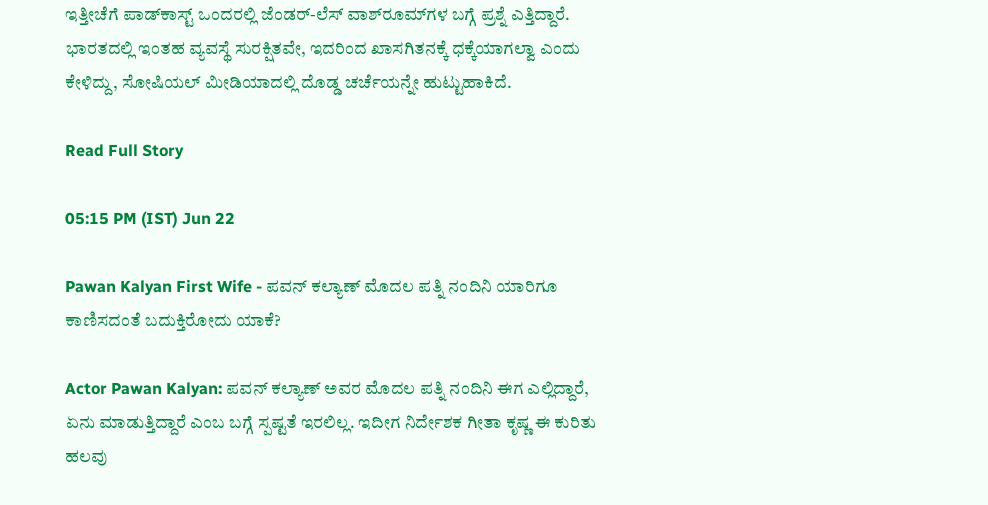ಇತ್ತೀಚೆಗೆ ಪಾಡ್‌ಕಾಸ್ಟ್ ಒಂದರಲ್ಲಿ ಜೆಂಡರ್-ಲೆಸ್ ವಾಶ್‌ರೂಮ್‌ಗಳ ಬಗ್ಗೆ ಪ್ರಶ್ನೆ ಎತ್ತಿದ್ದಾರೆ. ಭಾರತದಲ್ಲಿ ಇಂತಹ ವ್ಯವಸ್ಥೆ ಸುರಕ್ಷಿತವೇ, ಇದರಿಂದ ಖಾಸಗಿತನಕ್ಕೆ ಧಕ್ಕೆಯಾಗಲ್ವಾ ಎಂದು ಕೇಳಿದ್ದು, ಸೋಷಿಯಲ್ ಮೀಡಿಯಾದಲ್ಲಿ ದೊಡ್ಡ ಚರ್ಚೆಯನ್ನೇ ಹುಟ್ಟುಹಾಕಿದೆ.

Read Full Story

05:15 PM (IST) Jun 22

Pawan Kalyan First Wife - ಪವನ್ ಕಲ್ಯಾಣ್ ಮೊದಲ ಪತ್ನಿ ನಂದಿನಿ ಯಾರಿಗೂ ಕಾಣಿಸದಂತೆ ಬದುಕ್ತಿರೋದು ಯಾಕೆ?

Actor Pawan Kalyan: ಪವನ್ ಕಲ್ಯಾಣ್ ಅವರ ಮೊದಲ ಪತ್ನಿ ನಂದಿನಿ ಈಗ ಎಲ್ಲಿದ್ದಾರೆ, ಏನು ಮಾಡುತ್ತಿದ್ದಾರೆ ಎಂಬ ಬಗ್ಗೆ ಸ್ಪಷ್ಟತೆ ಇರಲಿಲ್ಲ. ಇದೀಗ ನಿರ್ದೇಶಕ ಗೀತಾ ಕೃಷ್ಣ ಈ ಕುರಿತು ಹಲವು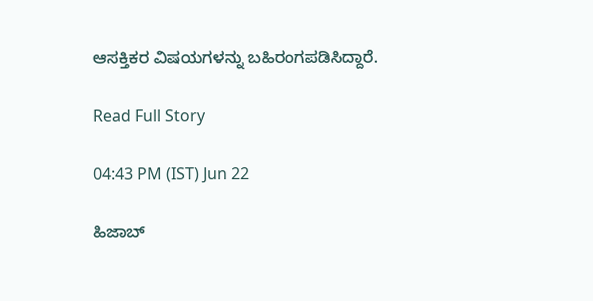ಆಸಕ್ತಿಕರ ವಿಷಯಗಳನ್ನು ಬಹಿರಂಗಪಡಿಸಿದ್ದಾರೆ.

Read Full Story

04:43 PM (IST) Jun 22

ಹಿಜಾಬ್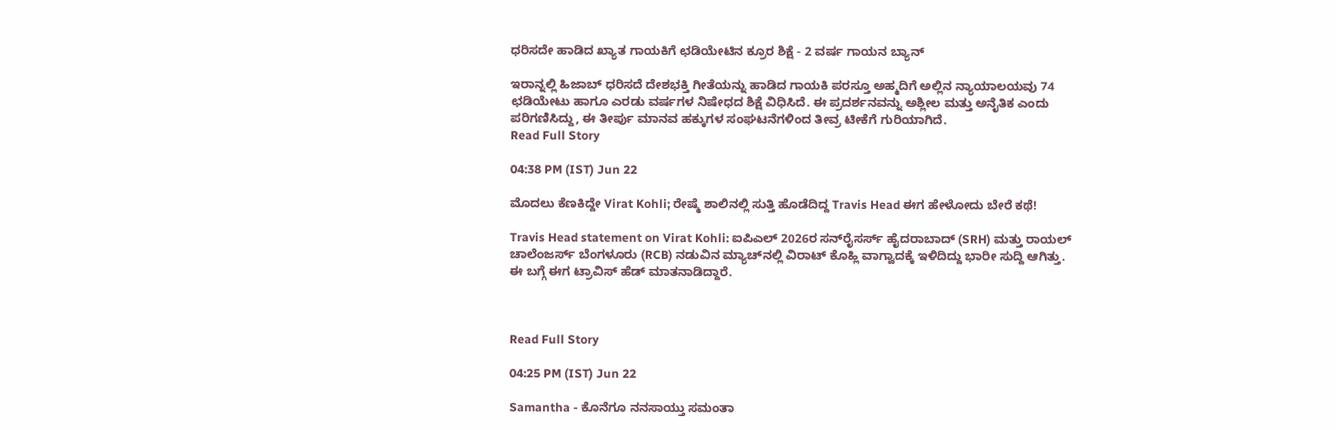ಧರಿಸದೇ ಹಾಡಿದ ಖ್ಯಾತ ಗಾಯಕಿಗೆ ಛಡಿಯೇಟಿನ ಕ್ರೂರ ಶಿಕ್ಷೆ - 2 ವರ್ಷ ಗಾಯನ ಬ್ಯಾನ್

ಇರಾನ್ನಲ್ಲಿ ಹಿಜಾಬ್ ಧರಿಸದೆ ದೇಶಭಕ್ತಿ ಗೀತೆಯನ್ನು ಹಾಡಿದ ಗಾಯಕಿ ಪರಸ್ತೂ ಅಹ್ಮದಿಗೆ ಅಲ್ಲಿನ ನ್ಯಾಯಾಲಯವು 74 ಛಡಿಯೇಟು ಹಾಗೂ ಎರಡು ವರ್ಷಗಳ ನಿಷೇಧದ ಶಿಕ್ಷೆ ವಿಧಿಸಿದೆ. ಈ ಪ್ರದರ್ಶನವನ್ನು ಅಶ್ಲೀಲ ಮತ್ತು ಅನೈತಿಕ ಎಂದು ಪರಿಗಣಿಸಿದ್ದು, ಈ ತೀರ್ಪು ಮಾನವ ಹಕ್ಕುಗಳ ಸಂಘಟನೆಗಳಿಂದ ತೀವ್ರ ಟೀಕೆಗೆ ಗುರಿಯಾಗಿದೆ.
Read Full Story

04:38 PM (IST) Jun 22

ಮೊದಲು ಕೆಣಕಿದ್ದೇ Virat Kohli; ರೇಷ್ಮೆ ಶಾಲಿನಲ್ಲಿ ಸುತ್ತಿ ಹೊಡೆದಿದ್ದ Travis Head ಈಗ ಹೇಳೋದು ಬೇರೆ ಕಥೆ!

Travis Head statement on Virat Kohli: ಐಪಿಎಲ್ 2026ರ ಸನ್‌ರೈಸರ್ಸ್ ಹೈದರಾಬಾದ್ (SRH) ಮತ್ತು ರಾಯಲ್ ಚಾಲೆಂಜರ್ಸ್ ಬೆಂಗಳೂರು (RCB) ನಡುವಿನ ಮ್ಯಾಚ್‌ನಲ್ಲಿ ವಿರಾಟ್‌ ಕೊಹ್ಲಿ ವಾಗ್ವಾದಕ್ಕೆ ಇಳಿದಿದ್ದು ಭಾರೀ ಸುದ್ದಿ ಆಗಿತ್ತು. ಈ ಬಗ್ಗೆ ಈಗ ಟ್ರಾವಿಸ್‌ ಹೆಡ್‌ ಮಾತನಾಡಿದ್ದಾರೆ.



Read Full Story

04:25 PM (IST) Jun 22

Samantha - ಕೊನೆಗೂ ನನಸಾಯ್ತು ಸಮಂತಾ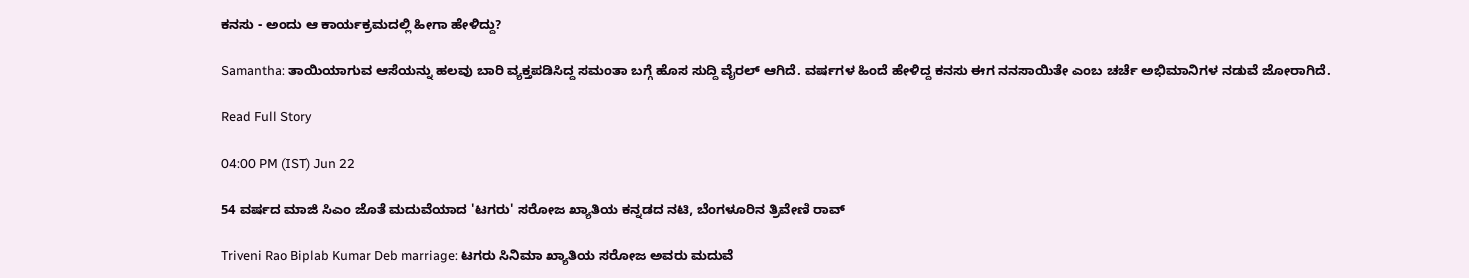ಕನಸು - ಅಂದು ಆ ಕಾರ್ಯಕ್ರಮದಲ್ಲಿ ಹೀಗಾ ಹೇಳಿದ್ದು?

Samantha: ತಾಯಿಯಾಗುವ ಆಸೆಯನ್ನು ಹಲವು ಬಾರಿ ವ್ಯಕ್ತಪಡಿಸಿದ್ದ ಸಮಂತಾ ಬಗ್ಗೆ ಹೊಸ ಸುದ್ದಿ ವೈರಲ್ ಆಗಿದೆ. ವರ್ಷಗಳ ಹಿಂದೆ ಹೇಳಿದ್ದ ಕನಸು ಈಗ ನನಸಾಯಿತೇ ಎಂಬ ಚರ್ಚೆ ಅಭಿಮಾನಿಗಳ ನಡುವೆ ಜೋರಾಗಿದೆ.

Read Full Story

04:00 PM (IST) Jun 22

54 ವರ್ಷದ ಮಾಜಿ ಸಿಎಂ ಜೊತೆ ಮದುವೆಯಾದ 'ಟಗರು' ಸರೋಜ ಖ್ಯಾತಿಯ ಕನ್ನಡದ ನಟಿ, ಬೆಂಗಳೂರಿನ ತ್ರಿವೇಣಿ ರಾವ್

Triveni Rao Biplab Kumar Deb marriage: ಟಗರು ಸಿನಿಮಾ ಖ್ಯಾತಿಯ ಸರೋಜ ಅವರು ಮದುವೆ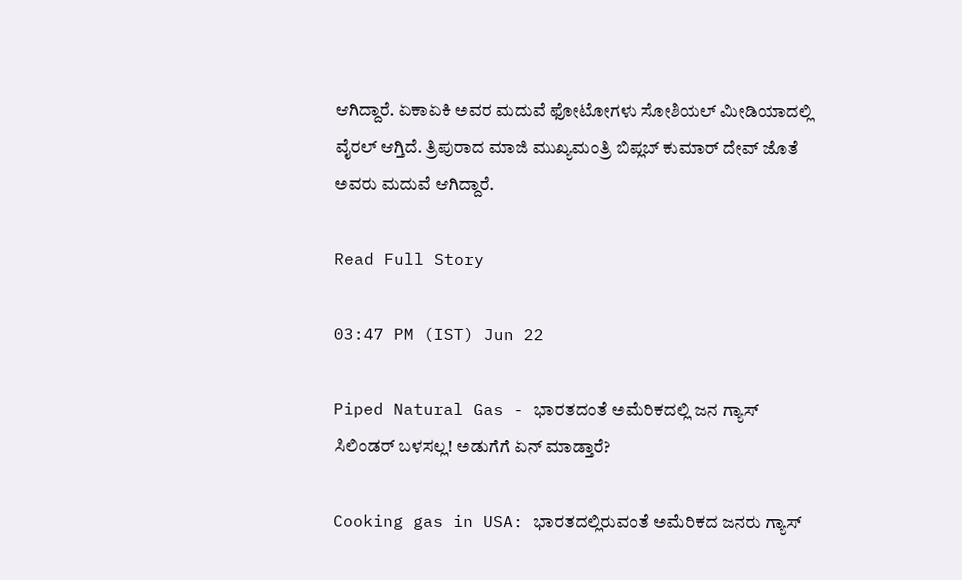ಆಗಿದ್ದಾರೆ. ಏಕಾಏಕಿ ಅವರ ಮದುವೆ ಫೋಟೋಗಳು ಸೋಶಿಯಲ್‌ ಮೀಡಿಯಾದಲ್ಲಿ ವೈರಲ್‌ ಆಗ್ತಿದೆ. ತ್ರಿಪುರಾದ ಮಾಜಿ ಮುಖ್ಯಮಂತ್ರಿ ಬಿಪ್ಲಬ್ ಕುಮಾರ್ ದೇವ್ ಜೊತೆ ಅವರು ಮದುವೆ ಆಗಿದ್ದಾರೆ.

Read Full Story

03:47 PM (IST) Jun 22

Piped Natural Gas - ಭಾರತದಂತೆ ಅಮೆರಿಕದಲ್ಲಿ ಜನ ಗ್ಯಾಸ್ ಸಿಲಿಂಡರ್ ಬಳಸಲ್ಲ! ಅಡುಗೆಗೆ ಏನ್‌ ಮಾಡ್ತಾರೆ?

Cooking gas in USA: ಭಾರತದಲ್ಲಿರುವಂತೆ ಅಮೆರಿಕದ ಜನರು ಗ್ಯಾಸ್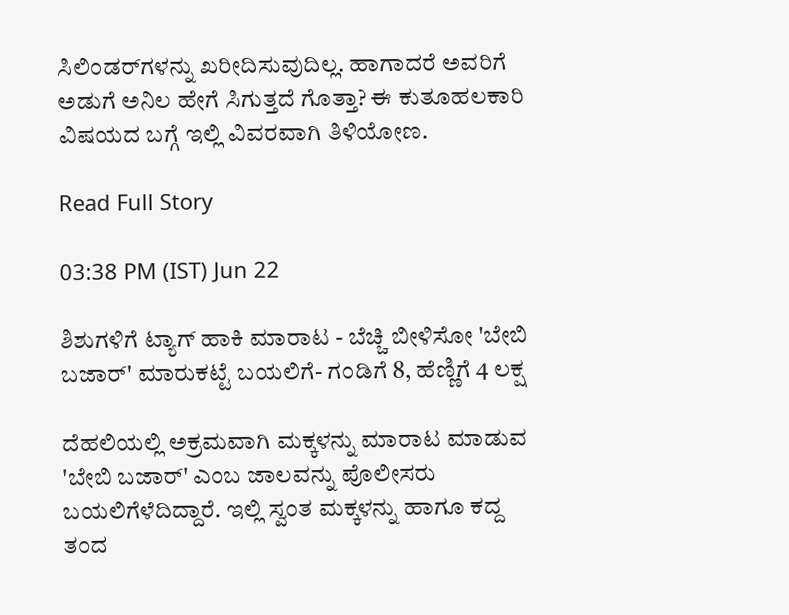ಸಿಲಿಂಡರ್‌ಗಳನ್ನು ಖರೀದಿಸುವುದಿಲ್ಲ. ಹಾಗಾದರೆ ಅವರಿಗೆ ಅಡುಗೆ ಅನಿಲ ಹೇಗೆ ಸಿಗುತ್ತದೆ ಗೊತ್ತಾ? ಈ ಕುತೂಹಲಕಾರಿ ವಿಷಯದ ಬಗ್ಗೆ ಇಲ್ಲಿ ವಿವರವಾಗಿ ತಿಳಿಯೋಣ.

Read Full Story

03:38 PM (IST) Jun 22

ಶಿಶುಗಳಿಗೆ ಟ್ಯಾಗ್ ಹಾಕಿ ಮಾರಾಟ - ಬೆಚ್ಚಿ ಬೀಳಿಸೋ 'ಬೇಬಿ ಬಜಾರ್' ಮಾರುಕಟ್ಟೆ ಬಯಲಿಗೆ- ಗಂಡಿಗೆ 8, ಹೆಣ್ಣಿಗೆ 4 ಲಕ್ಷ

ದೆಹಲಿಯಲ್ಲಿ ಅಕ್ರಮವಾಗಿ ಮಕ್ಕಳನ್ನು ಮಾರಾಟ ಮಾಡುವ 'ಬೇಬಿ ಬಜಾರ್' ಎಂಬ ಜಾಲವನ್ನು ಪೊಲೀಸರು ಬಯಲಿಗೆಳೆದಿದ್ದಾರೆ. ಇಲ್ಲಿ ಸ್ವಂತ ಮಕ್ಕಳನ್ನು ಹಾಗೂ ಕದ್ದ ತಂದ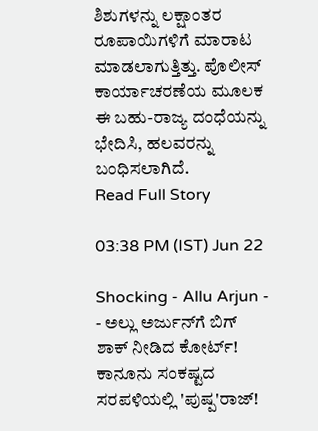ಶಿಶುಗಳನ್ನು ಲಕ್ಷಾಂತರ ರೂಪಾಯಿಗಳಿಗೆ ಮಾರಾಟ ಮಾಡಲಾಗುತ್ತಿತ್ತು. ಪೊಲೀಸ್ ಕಾರ್ಯಾಚರಣೆಯ ಮೂಲಕ ಈ ಬಹು-ರಾಜ್ಯ ದಂಧೆಯನ್ನು ಭೇದಿಸಿ, ಹಲವರನ್ನು ಬಂಧಿಸಲಾಗಿದೆ.
Read Full Story

03:38 PM (IST) Jun 22

Shocking - Allu Arjun - - ಅಲ್ಲು ಅರ್ಜುನ್‌ಗೆ ಬಿಗ್ ಶಾಕ್ ನೀಡಿದ ಕೋರ್ಟ್! ಕಾನೂನು ಸಂಕಷ್ಟದ ಸರಪಳಿಯಲ್ಲಿ 'ಪುಷ್ಪ'ರಾಜ್!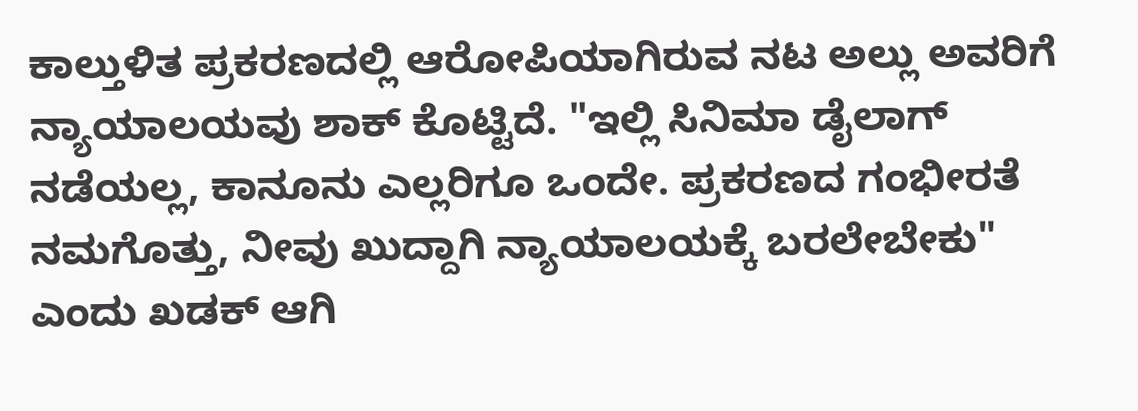ಕಾಲ್ತುಳಿತ ಪ್ರಕರಣದಲ್ಲಿ ಆರೋಪಿಯಾಗಿರುವ ನಟ ಅಲ್ಲು ಅವರಿಗೆ ನ್ಯಾಯಾಲಯವು ಶಾಕ್ ಕೊಟ್ಟಿದೆ. "ಇಲ್ಲಿ ಸಿನಿಮಾ ಡೈಲಾಗ್ ನಡೆಯಲ್ಲ, ಕಾನೂನು ಎಲ್ಲರಿಗೂ ಒಂದೇ. ಪ್ರಕರಣದ ಗಂಭೀರತೆ ನಮಗೊತ್ತು, ನೀವು ಖುದ್ದಾಗಿ ನ್ಯಾಯಾಲಯಕ್ಕೆ ಬರಲೇಬೇಕು" ಎಂದು ಖಡಕ್ ಆಗಿ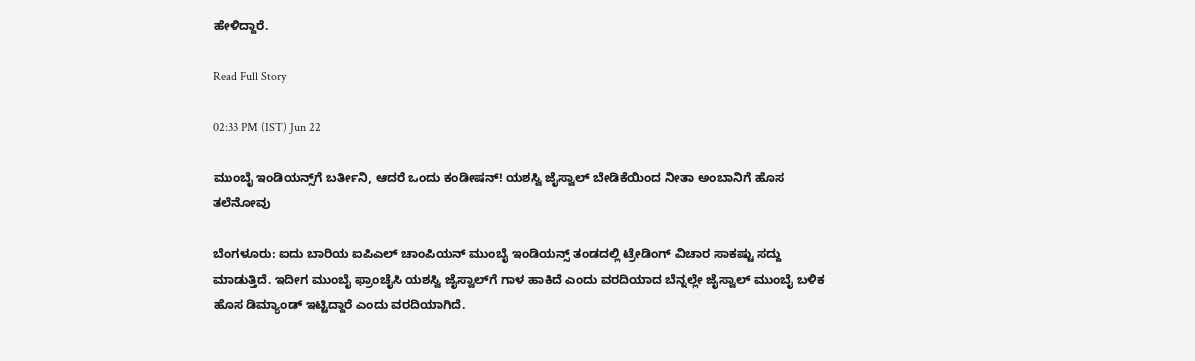ಹೇಳಿದ್ದಾರೆ.

Read Full Story

02:33 PM (IST) Jun 22

ಮುಂಬೈ ಇಂಡಿಯನ್ಸ್‌ಗೆ ಬರ್ತೀನಿ, ಆದರೆ ಒಂದು ಕಂಡೀಷನ್! ಯಶಸ್ವಿ ಜೈಸ್ವಾಲ್ ಬೇಡಿಕೆಯಿಂದ ನೀತಾ ಅಂಬಾನಿಗೆ ಹೊಸ ತಲೆನೋವು

ಬೆಂಗಳೂರು: ಐದು ಬಾರಿಯ ಐಪಿಎಲ್ ಚಾಂಪಿಯನ್ ಮುಂಬೈ ಇಂಡಿಯನ್ಸ್ ತಂಡದಲ್ಲಿ ಟ್ರೇಡಿಂಗ್ ವಿಚಾರ ಸಾಕಷ್ಟು ಸದ್ದು ಮಾಡುತ್ತಿದೆ. ಇದೀಗ ಮುಂಬೈ ಫ್ರಾಂಚೈಸಿ ಯಶಸ್ವಿ ಜೈಸ್ವಾಲ್‌ಗೆ ಗಾಳ ಹಾಕಿದೆ ಎಂದು ವರದಿಯಾದ ಬೆನ್ನಲ್ಲೇ ಜೈಸ್ವಾಲ್ ಮುಂಬೈ ಬಳಿಕ ಹೊಸ ಡಿಮ್ಯಾಂಡ್ ಇಟ್ಟಿದ್ದಾರೆ ಎಂದು ವರದಿಯಾಗಿದೆ.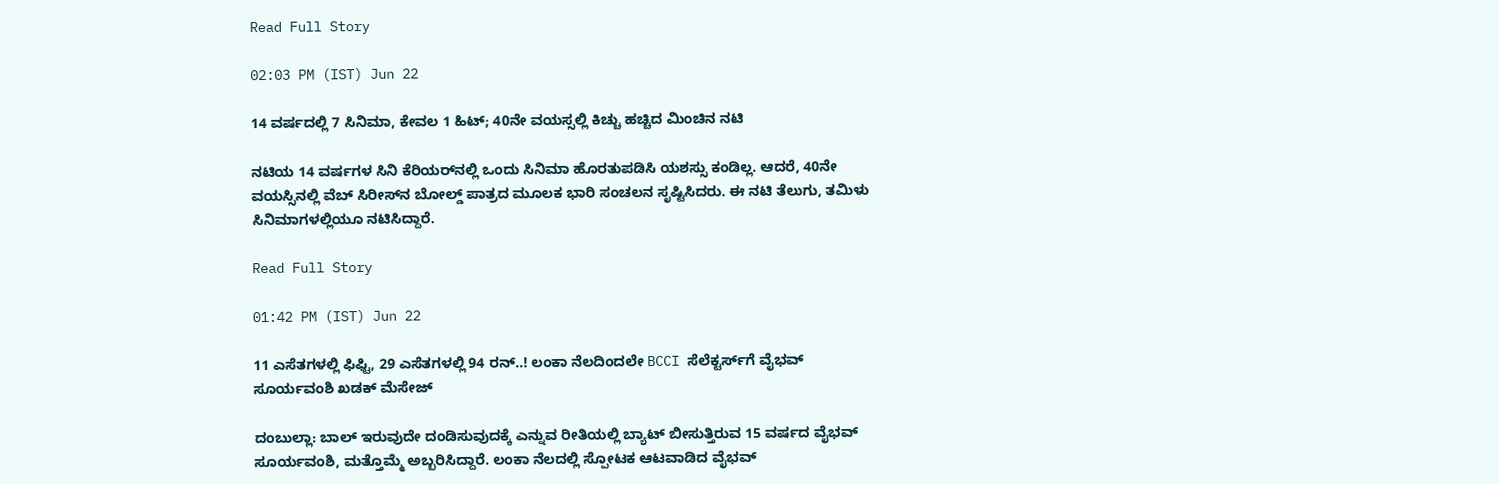Read Full Story

02:03 PM (IST) Jun 22

14 ವರ್ಷದಲ್ಲಿ 7 ಸಿನಿಮಾ, ಕೇವಲ 1 ಹಿಟ್; 40ನೇ ವಯಸ್ಸಲ್ಲಿ ಕಿಚ್ಚು ಹಚ್ಚಿದ ಮಿಂಚಿನ ನಟಿ

ನಟಿಯ 14 ವರ್ಷಗಳ ಸಿನಿ ಕೆರಿಯರ್‌ನಲ್ಲಿ ಒಂದು ಸಿನಿಮಾ ಹೊರತುಪಡಿಸಿ ಯಶಸ್ಸು ಕಂಡಿಲ್ಲ. ಆದರೆ, 40ನೇ ವಯಸ್ಸಿನಲ್ಲಿ ವೆಬ್ ಸಿರೀಸ್‌ನ ಬೋಲ್ಡ್ ಪಾತ್ರದ ಮೂಲಕ ಭಾರಿ ಸಂಚಲನ ಸೃಷ್ಟಿಸಿದರು. ಈ ನಟಿ ತೆಲುಗು, ತಮಿಳು ಸಿನಿಮಾಗಳಲ್ಲಿಯೂ ನಟಿಸಿದ್ದಾರೆ.

Read Full Story

01:42 PM (IST) Jun 22

11 ಎಸೆತಗಳಲ್ಲಿ ಫಿಫ್ಟಿ, 29 ಎಸೆತಗಳಲ್ಲಿ 94 ರನ್..! ಲಂಕಾ ನೆಲದಿಂದಲೇ BCCI ಸೆಲೆಕ್ಟರ್ಸ್‌ಗೆ ವೈಭವ್ ಸೂರ್ಯವಂಶಿ ಖಡಕ್ ಮೆಸೇಜ್

ದಂಬುಲ್ಲಾ: ಬಾಲ್ ಇರುವುದೇ ದಂಡಿಸುವುದಕ್ಕೆ ಎನ್ನುವ ರೀತಿಯಲ್ಲಿ ಬ್ಯಾಟ್ ಬೀಸುತ್ತಿರುವ 15 ವರ್ಷದ ವೈಭವ್ ಸೂರ್ಯವಂಶಿ, ಮತ್ತೊಮ್ಮೆ ಅಬ್ಬರಿಸಿದ್ದಾರೆ. ಲಂಕಾ ನೆಲದಲ್ಲಿ ಸ್ಪೋಟಕ ಆಟವಾಡಿದ ವೈಭವ್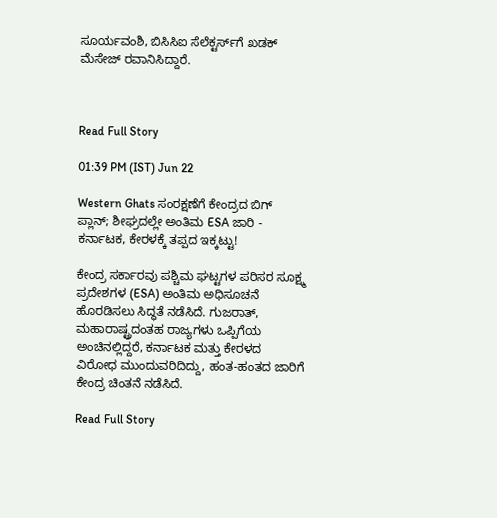ಸೂರ್ಯವಂಶಿ, ಬಿಸಿಸಿಐ ಸೆಲೆಕ್ಟರ್ಸ್‌ಗೆ ಖಡಕ್ ಮೆಸೇಜ್ ರವಾನಿಸಿದ್ದಾರೆ.



Read Full Story

01:39 PM (IST) Jun 22

Western Ghats ಸಂರಕ್ಷಣೆಗೆ ಕೇಂದ್ರದ ಬಿಗ್ ಪ್ಲಾನ್; ಶೀಘ್ರದಲ್ಲೇ ಅಂತಿಮ ESA ಜಾರಿ - ಕರ್ನಾಟಕ, ಕೇರಳಕ್ಕೆ ತಪ್ಪದ ಇಕ್ಕಟ್ಟು!

ಕೇಂದ್ರ ಸರ್ಕಾರವು ಪಶ್ಚಿಮ ಘಟ್ಟಗಳ ಪರಿಸರ ಸೂಕ್ಷ್ಮ ಪ್ರದೇಶಗಳ (ESA) ಅಂತಿಮ ಅಧಿಸೂಚನೆ ಹೊರಡಿಸಲು ಸಿದ್ಧತೆ ನಡೆಸಿದೆ. ಗುಜರಾತ್, ಮಹಾರಾಷ್ಟ್ರದಂತಹ ರಾಜ್ಯಗಳು ಒಪ್ಪಿಗೆಯ ಅಂಚಿನಲ್ಲಿದ್ದರೆ, ಕರ್ನಾಟಕ ಮತ್ತು ಕೇರಳದ ವಿರೋಧ ಮುಂದುವರಿದಿದ್ದು, ಹಂತ-ಹಂತದ ಜಾರಿಗೆ ಕೇಂದ್ರ ಚಿಂತನೆ ನಡೆಸಿದೆ.

Read Full Story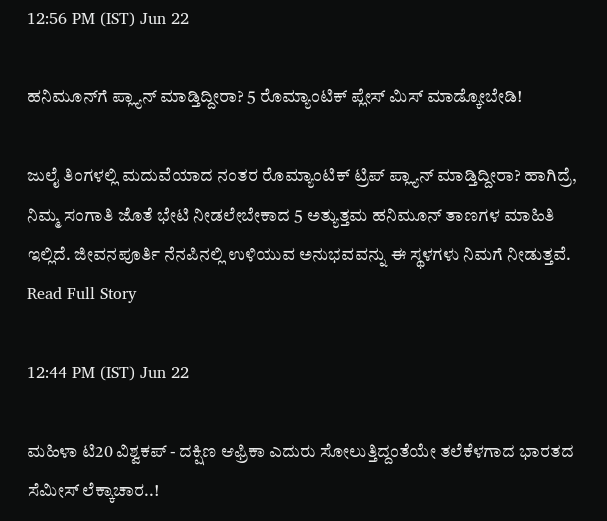12:56 PM (IST) Jun 22

ಹನಿಮೂನ್‌ಗೆ ಪ್ಲ್ಯಾನ್ ಮಾಡ್ತಿದ್ದೀರಾ? 5 ರೊಮ್ಯಾಂಟಿಕ್ ಪ್ಲೇಸ್ ಮಿಸ್ ಮಾಡ್ಕೋಬೇಡಿ!

ಜುಲೈ ತಿಂಗಳಲ್ಲಿ ಮದುವೆಯಾದ ನಂತರ ರೊಮ್ಯಾಂಟಿಕ್ ಟ್ರಿಪ್ ಪ್ಲ್ಯಾನ್ ಮಾಡ್ತಿದ್ದೀರಾ? ಹಾಗಿದ್ರೆ, ನಿಮ್ಮ ಸಂಗಾತಿ ಜೊತೆ ಭೇಟಿ ನೀಡಲೇಬೇಕಾದ 5 ಅತ್ಯುತ್ತಮ ಹನಿಮೂನ್ ತಾಣಗಳ ಮಾಹಿತಿ ಇಲ್ಲಿದೆ. ಜೀವನಪೂರ್ತಿ ನೆನಪಿನಲ್ಲಿ ಉಳಿಯುವ ಅನುಭವವನ್ನು ಈ ಸ್ಥಳಗಳು ನಿಮಗೆ ನೀಡುತ್ತವೆ.
Read Full Story

12:44 PM (IST) Jun 22

ಮಹಿಳಾ ಟಿ20 ವಿಶ್ವಕಪ್ - ದಕ್ಷಿಣ ಆಫ್ರಿಕಾ ಎದುರು ಸೋಲುತ್ತಿದ್ದಂತೆಯೇ ತಲೆಕೆಳಗಾದ ಭಾರತದ ಸೆಮೀಸ್ ಲೆಕ್ಕಾಚಾರ..!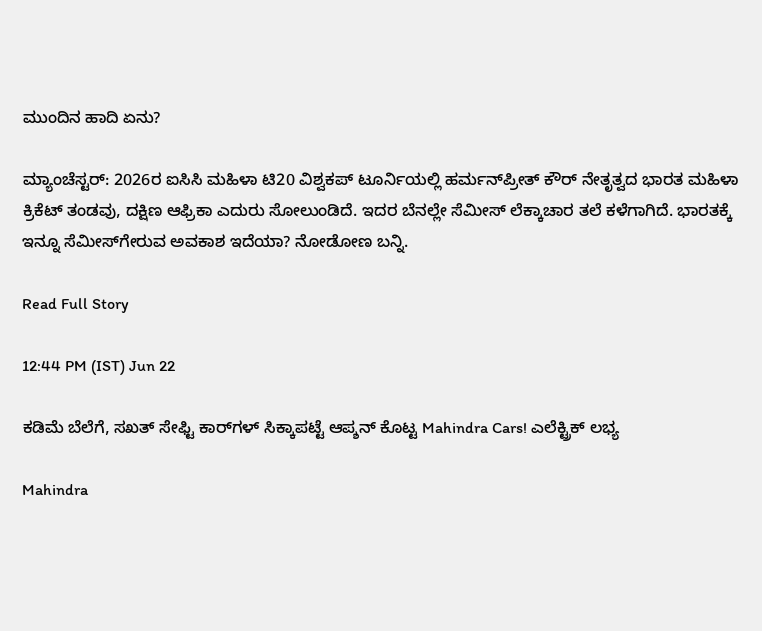ಮುಂದಿನ ಹಾದಿ ಏನು?

ಮ್ಯಾಂಚೆಸ್ಟರ್: 2026ರ ಐಸಿಸಿ ಮಹಿಳಾ ಟಿ20 ವಿಶ್ವಕಪ್ ಟೂರ್ನಿಯಲ್ಲಿ ಹರ್ಮನ್‌ಪ್ರೀತ್ ಕೌರ್ ನೇತೃತ್ವದ ಭಾರತ ಮಹಿಳಾ ಕ್ರಿಕೆಟ್ ತಂಡವು, ದಕ್ಷಿಣ ಆಫ್ರಿಕಾ ಎದುರು ಸೋಲುಂಡಿದೆ. ಇದರ ಬೆನಲ್ಲೇ ಸೆಮೀಸ್ ಲೆಕ್ಕಾಚಾರ ತಲೆ ಕಳೆಗಾಗಿದೆ. ಭಾರತಕ್ಕೆ ಇನ್ನೂ ಸೆಮೀಸ್‌ಗೇರುವ ಅವಕಾಶ ಇದೆಯಾ? ನೋಡೋಣ ಬನ್ನಿ.

Read Full Story

12:44 PM (IST) Jun 22

ಕಡಿಮೆ ಬೆಲೆಗೆ, ಸಖತ್‌ ಸೇಫ್ಟಿ ಕಾರ್‌ಗಳ್‌ ಸಿಕ್ಕಾಪಟ್ಟೆ ಆಪ್ಶನ್‌ ಕೊಟ್ಟ Mahindra Cars! ಎಲೆಕ್ಟ್ರಿಕ್‌ ಲಭ್ಯ

Mahindra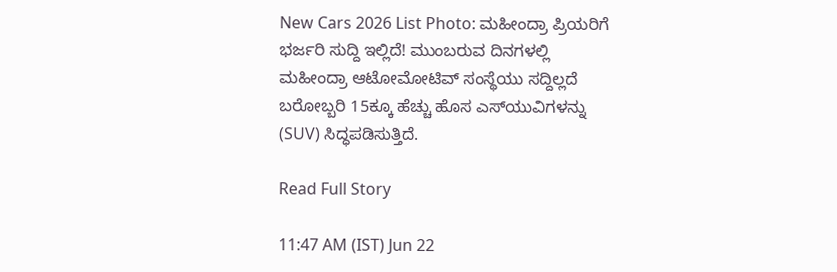New Cars 2026 List Photo: ಮಹೀಂದ್ರಾ ಪ್ರಿಯರಿಗೆ ಭರ್ಜರಿ ಸುದ್ದಿ ಇಲ್ಲಿದೆ! ಮುಂಬರುವ ದಿನಗಳಲ್ಲಿ ಮಹೀಂದ್ರಾ ಆಟೋಮೋಟಿವ್ ಸಂಸ್ಥೆಯು ಸದ್ದಿಲ್ಲದೆ ಬರೋಬ್ಬರಿ 15ಕ್ಕೂ ಹೆಚ್ಚು ಹೊಸ ಎಸ್‌ಯುವಿಗಳನ್ನು (SUV) ಸಿದ್ಧಪಡಿಸುತ್ತಿದೆ.

Read Full Story

11:47 AM (IST) Jun 22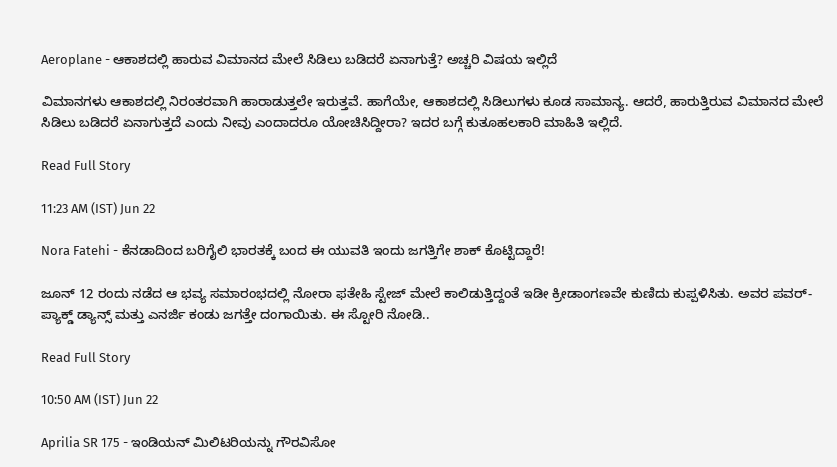Aeroplane - ಆಕಾಶದಲ್ಲಿ ಹಾರುವ ವಿಮಾನದ ಮೇಲೆ ಸಿಡಿಲು ಬಡಿದರೆ ಏನಾಗುತ್ತೆ? ಅಚ್ಚರಿ ವಿಷಯ ಇಲ್ಲಿದೆ

ವಿಮಾನಗಳು ಆಕಾಶದಲ್ಲಿ ನಿರಂತರವಾಗಿ ಹಾರಾಡುತ್ತಲೇ ಇರುತ್ತವೆ. ಹಾಗೆಯೇ, ಆಕಾಶದಲ್ಲಿ ಸಿಡಿಲುಗಳು ಕೂಡ ಸಾಮಾನ್ಯ. ಆದರೆ, ಹಾರುತ್ತಿರುವ ವಿಮಾನದ ಮೇಲೆ ಸಿಡಿಲು ಬಡಿದರೆ ಏನಾಗುತ್ತದೆ ಎಂದು ನೀವು ಎಂದಾದರೂ ಯೋಚಿಸಿದ್ದೀರಾ? ಇದರ ಬಗ್ಗೆ ಕುತೂಹಲಕಾರಿ ಮಾಹಿತಿ ಇಲ್ಲಿದೆ.

Read Full Story

11:23 AM (IST) Jun 22

Nora Fatehi - ಕೆನಡಾದಿಂದ ಬರಿಗೈಲಿ ಭಾರತಕ್ಕೆ ಬಂದ ಈ ಯುವತಿ ಇಂದು ಜಗತ್ತಿಗೇ ಶಾಕ್ ಕೊಟ್ಟಿದ್ದಾರೆ!

ಜೂನ್ 12 ರಂದು ನಡೆದ ಆ ಭವ್ಯ ಸಮಾರಂಭದಲ್ಲಿ ನೋರಾ ಫತೇಹಿ ಸ್ಟೇಜ್ ಮೇಲೆ ಕಾಲಿಡುತ್ತಿದ್ದಂತೆ ಇಡೀ ಕ್ರೀಡಾಂಗಣವೇ ಕುಣಿದು ಕುಪ್ಪಳಿಸಿತು. ಅವರ ಪವರ್-ಪ್ಯಾಕ್ಡ್ ಡ್ಯಾನ್ಸ್ ಮತ್ತು ಎನರ್ಜಿ ಕಂಡು ಜಗತ್ತೇ ದಂಗಾಯಿತು. ಈ ಸ್ಟೋರಿ ನೋಡಿ..

Read Full Story

10:50 AM (IST) Jun 22

Aprilia SR 175 - ಇಂಡಿಯನ್‌ ಮಿಲಿಟರಿಯನ್ನು ಗೌರವಿಸೋ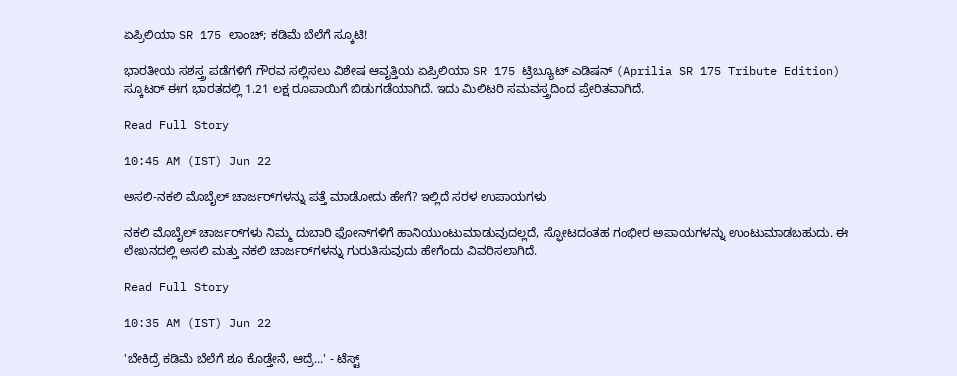ಏಪ್ರಿಲಿಯಾ SR 175 ಲಾಂಚ್; ಕಡಿಮೆ ಬೆಲೆಗೆ ಸ್ಕೂಟಿ!

ಭಾರತೀಯ ಸಶಸ್ತ್ರ ಪಡೆಗಳಿಗೆ ಗೌರವ ಸಲ್ಲಿಸಲು ವಿಶೇಷ ಆವೃತ್ತಿಯ ಏಪ್ರಿಲಿಯಾ SR 175 ಟ್ರಿಬ್ಯೂಟ್ ಎಡಿಷನ್ (Aprilia SR 175 Tribute Edition) ಸ್ಕೂಟರ್ ಈಗ ಭಾರತದಲ್ಲಿ 1.21 ಲಕ್ಷ ರೂಪಾಯಿಗೆ ಬಿಡುಗಡೆಯಾಗಿದೆ. ಇದು ಮಿಲಿಟರಿ ಸಮವಸ್ತ್ರದಿಂದ ಪ್ರೇರಿತವಾಗಿದೆ.

Read Full Story

10:45 AM (IST) Jun 22

ಅಸಲಿ-ನಕಲಿ ಮೊಬೈಲ್ ಚಾರ್ಜರ್‌ಗಳನ್ನು ಪತ್ತೆ ಮಾಡೋದು ಹೇಗೆ? ಇಲ್ಲಿದೆ ಸರಳ ಉಪಾಯಗಳು

ನಕಲಿ ಮೊಬೈಲ್ ಚಾರ್ಜರ್‌ಗಳು ನಿಮ್ಮ ದುಬಾರಿ ಫೋನ್‌ಗಳಿಗೆ ಹಾನಿಯುಂಟುಮಾಡುವುದಲ್ಲದೆ, ಸ್ಫೋಟದಂತಹ ಗಂಭೀರ ಅಪಾಯಗಳನ್ನು ಉಂಟುಮಾಡಬಹುದು. ಈ ಲೇಖನದಲ್ಲಿ ಅಸಲಿ ಮತ್ತು ನಕಲಿ ಚಾರ್ಜರ್‌ಗಳನ್ನು ಗುರುತಿಸುವುದು ಹೇಗೆಂದು ವಿವರಿಸಲಾಗಿದೆ.

Read Full Story

10:35 AM (IST) Jun 22

'ಬೇಕಿದ್ರೆ ಕಡಿಮೆ ಬೆಲೆಗೆ ಶೂ ಕೊಡ್ತೇನೆ, ಆದ್ರೆ...' - ಟೆಸ್ಟ್‌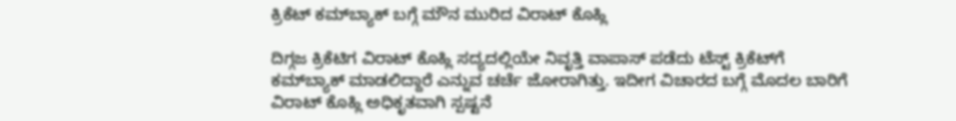ಕ್ರಿಕೆಟ್‌ ಕಮ್‌ಬ್ಯಾಕ್ ಬಗ್ಗೆ ಮೌನ ಮುರಿದ ವಿರಾಟ್ ಕೊಹ್ಲಿ

ದಿಗ್ಗಜ ಕ್ರಿಕೆಟಿಗ ವಿರಾಟ್ ಕೊಹ್ಲಿ ಸದ್ಯದಲ್ಲಿಯೇ ನಿವೃತ್ತಿ ವಾಪಾಸ್ ಪಡೆದು ಟೆಸ್ಟ್‌ ಕ್ರಿಕೆಟ್‌ಗೆ ಕಮ್‌ಬ್ಯಾಕ್ ಮಾಡಲಿದ್ದಾರೆ ಎನ್ನುವ ಚರ್ಚೆ ಜೋರಾಗಿತ್ತು. ಇದೀಗ ವಿಚಾರದ ಬಗ್ಗೆ ಮೊದಲ ಬಾರಿಗೆ ವಿರಾಟ್ ಕೊಹ್ಲಿ ಅಧಿಕೃತವಾಗಿ ಸ್ಪಷ್ಟನೆ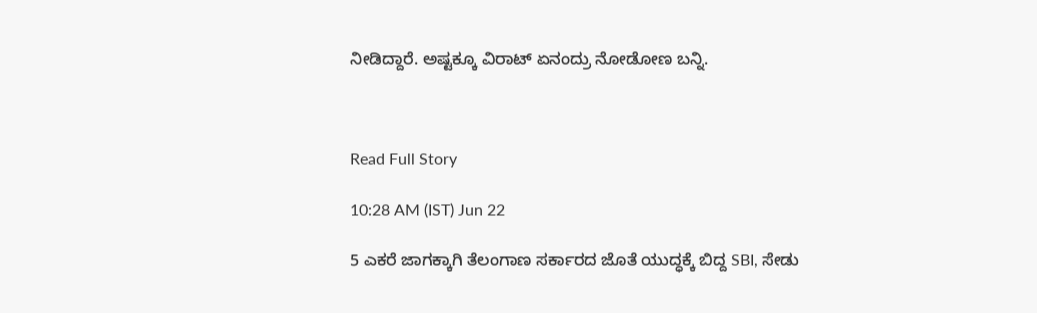ನೀಡಿದ್ದಾರೆ. ಅಷ್ಟಕ್ಕೂ ವಿರಾಟ್ ಏನಂದ್ರು ನೋಡೋಣ ಬನ್ನಿ.



Read Full Story

10:28 AM (IST) Jun 22

5 ಎಕರೆ ಜಾಗಕ್ಕಾಗಿ ತೆಲಂಗಾಣ ಸರ್ಕಾರದ ಜೊತೆ ಯುದ್ಧಕ್ಕೆ ಬಿದ್ದ SBI, ಸೇಡು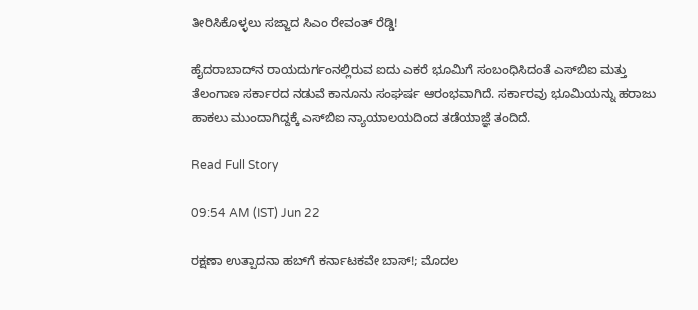ತೀರಿಸಿಕೊಳ್ಳಲು ಸಜ್ಜಾದ ಸಿಎಂ ರೇವಂತ್‌ ರೆಡ್ಡಿ!

ಹೈದರಾಬಾದ್‌ನ ರಾಯದುರ್ಗಂನಲ್ಲಿರುವ ಐದು ಎಕರೆ ಭೂಮಿಗೆ ಸಂಬಂಧಿಸಿದಂತೆ ಎಸ್‌ಬಿಐ ಮತ್ತು ತೆಲಂಗಾಣ ಸರ್ಕಾರದ ನಡುವೆ ಕಾನೂನು ಸಂಘರ್ಷ ಆರಂಭವಾಗಿದೆ. ಸರ್ಕಾರವು ಭೂಮಿಯನ್ನು ಹರಾಜು ಹಾಕಲು ಮುಂದಾಗಿದ್ದಕ್ಕೆ ಎಸ್‌ಬಿಐ ನ್ಯಾಯಾಲಯದಿಂದ ತಡೆಯಾಜ್ಞೆ ತಂದಿದೆ.

Read Full Story

09:54 AM (IST) Jun 22

ರಕ್ಷಣಾ ಉತ್ಪಾದನಾ ಹಬ್‌ಗೆ ಕರ್ನಾಟಕವೇ ಬಾಸ್!; ಮೊದಲ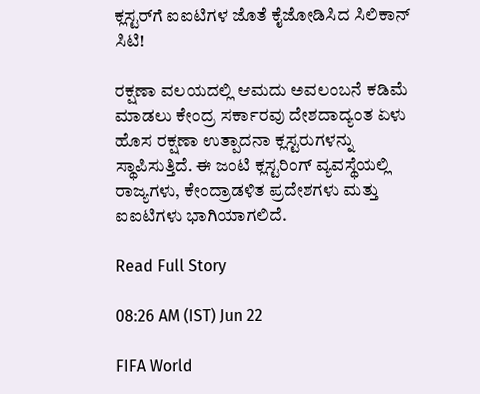ಕ್ಲಸ್ಟರ್‌ಗೆ ಐಐಟಿಗಳ ಜೊತೆ ಕೈಜೋಡಿಸಿದ ಸಿಲಿಕಾನ್ ಸಿಟಿ!

ರಕ್ಷಣಾ ವಲಯದಲ್ಲಿ ಆಮದು ಅವಲಂಬನೆ ಕಡಿಮೆ ಮಾಡಲು ಕೇಂದ್ರ ಸರ್ಕಾರವು ದೇಶದಾದ್ಯಂತ ಏಳು ಹೊಸ ರಕ್ಷಣಾ ಉತ್ಪಾದನಾ ಕ್ಲಸ್ಟರುಗಳನ್ನು ಸ್ಥಾಪಿಸುತ್ತಿದೆ. ಈ ಜಂಟಿ ಕ್ಲಸ್ಟರಿಂಗ್ ವ್ಯವಸ್ಥೆಯಲ್ಲಿ ರಾಜ್ಯಗಳು, ಕೇಂದ್ರಾಡಳಿತ ಪ್ರದೇಶಗಳು ಮತ್ತು ಐಐಟಿಗಳು ಭಾಗಿಯಾಗಲಿದೆ.

Read Full Story

08:26 AM (IST) Jun 22

FIFA World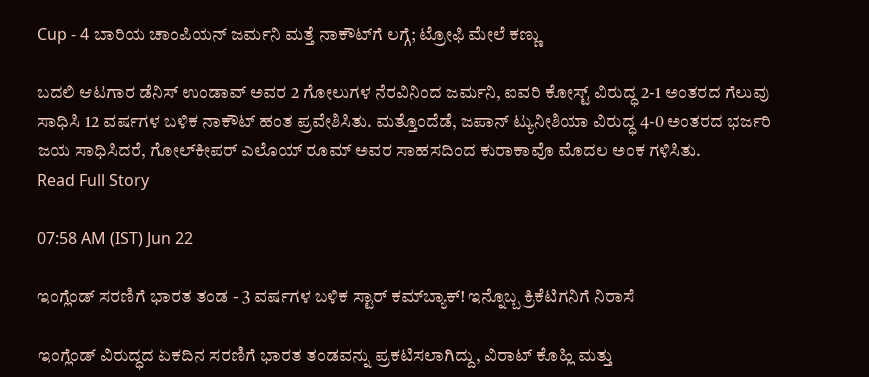Cup - 4 ಬಾರಿಯ ಚಾಂಪಿಯನ್ ಜರ್ಮನಿ ಮತ್ತೆ ನಾಕೌಟ್‌ಗೆ ಲಗ್ಗೆ; ಟ್ರೋಫಿ ಮೇಲೆ ಕಣ್ಣು

ಬದಲಿ ಆಟಗಾರ ಡೆನಿಸ್‌ ಉಂಡಾವ್‌ ಅವರ 2 ಗೋಲುಗಳ ನೆರವಿನಿಂದ ಜರ್ಮನಿ, ಐವರಿ ಕೋಸ್ಟ್‌ ವಿರುದ್ಧ 2-1 ಅಂತರದ ಗೆಲುವು ಸಾಧಿಸಿ 12 ವರ್ಷಗಳ ಬಳಿಕ ನಾಕೌಟ್‌ ಹಂತ ಪ್ರವೇಶಿಸಿತು. ಮತ್ತೊಂದೆಡೆ, ಜಪಾನ್ ಟ್ಯುನೀಶಿಯಾ ವಿರುದ್ಧ 4-0 ಅಂತರದ ಭರ್ಜರಿ ಜಯ ಸಾಧಿಸಿದರೆ, ಗೋಲ್‌ಕೀಪರ್‌ ಎಲೊಯ್‌ ರೂಮ್‌ ಅವರ ಸಾಹಸದಿಂದ ಕುರಾಕಾವೊ ಮೊದಲ ಅಂಕ ಗಳಿಸಿತು.
Read Full Story

07:58 AM (IST) Jun 22

ಇಂಗ್ಲೆಂಡ್ ಸರಣಿಗೆ ಭಾರತ ತಂಡ - 3 ವರ್ಷಗಳ ಬಳಿಕ ಸ್ಟಾರ್ ಕಮ್‌ಬ್ಯಾಕ್! ಇನ್ನೊಬ್ಬ ಕ್ರಿಕೆಟಿಗನಿಗೆ ನಿರಾಸೆ

ಇಂಗ್ಲೆಂಡ್‌ ವಿರುದ್ಧದ ಏಕದಿನ ಸರಣಿಗೆ ಭಾರತ ತಂಡವನ್ನು ಪ್ರಕಟಿಸಲಾಗಿದ್ದು, ವಿರಾಟ್ ಕೊಹ್ಲಿ ಮತ್ತು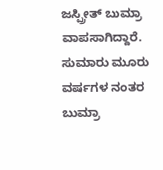ಜಸ್ಪ್ರೀತ್ ಬುಮ್ರಾ ವಾಪಸಾಗಿದ್ದಾರೆ. ಸುಮಾರು ಮೂರು ವರ್ಷಗಳ ನಂತರ ಬುಮ್ರಾ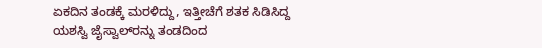ಏಕದಿನ ತಂಡಕ್ಕೆ ಮರಳಿದ್ದು, ಇತ್ತೀಚೆಗೆ ಶತಕ ಸಿಡಿಸಿದ್ದ ಯಶಸ್ವಿ ಜೈಸ್ವಾಲ್‌ರನ್ನು ತಂಡದಿಂದ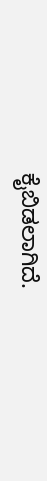ಕೈಬಿಡಲಾಗಿದೆ.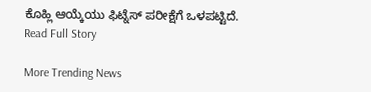ಕೊಹ್ಲಿ ಆಯ್ಕೆಯು ಫಿಟ್ನೆಸ್ ಪರೀಕ್ಷೆಗೆ ಒಳಪಟ್ಟಿದೆ.
Read Full Story

More Trending News